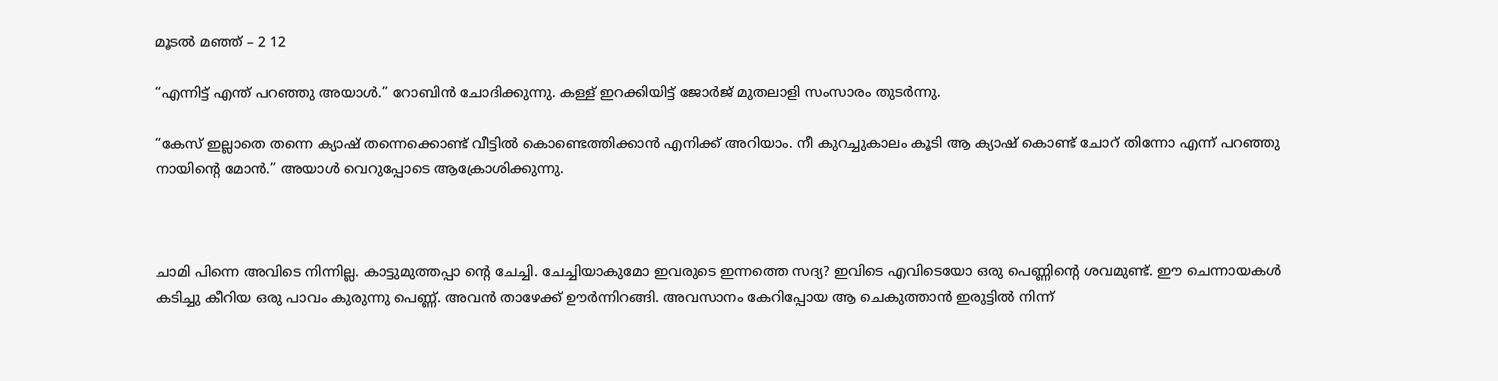മൂടൽ മഞ്ഞ് – 2 12

“എന്നിട്ട് എന്ത് പറഞ്ഞു അയാൾ.” റോബിൻ ചോദിക്കുന്നു. കള്ള് ഇറക്കിയിട്ട് ജോർജ് മുതലാളി സംസാരം തുടർന്നു.

“കേസ് ഇല്ലാതെ തന്നെ ക്യാഷ് തന്നെക്കൊണ്ട് വീട്ടിൽ കൊണ്ടെത്തിക്കാൻ എനിക്ക് അറിയാം. നീ കുറച്ചുകാലം കൂടി ആ ക്യാഷ് കൊണ്ട് ചോറ് തിന്നോ എന്ന് പറഞ്ഞു നായിന്റെ മോൻ.” അയാൾ വെറുപ്പോടെ ആക്രോശിക്കുന്നു.



ചാമി പിന്നെ അവിടെ നിന്നില്ല. കാട്ടുമുത്തപ്പാ ന്റെ ചേച്ചി. ചേച്ചിയാകുമോ ഇവരുടെ ഇന്നത്തെ സദ്യ? ഇവിടെ എവിടെയോ ഒരു പെണ്ണിന്റെ ശവമുണ്ട്. ഈ ചെന്നായകൾ കടിച്ചു കീറിയ ഒരു പാവം കുരുന്നു പെണ്ണ്. അവൻ താഴേക്ക് ഊർന്നിറങ്ങി. അവസാനം കേറിപ്പോയ ആ ചെകുത്താൻ ഇരുട്ടിൽ നിന്ന്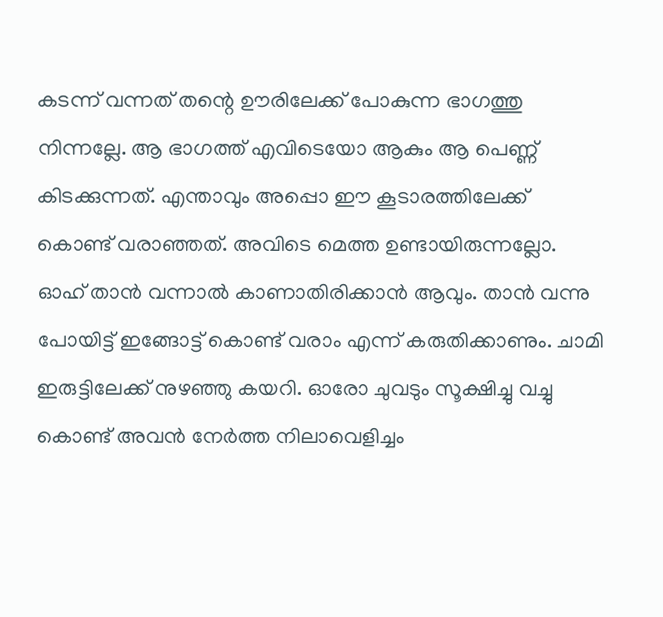കടന്ന് വന്നത് തന്റെ ഊരിലേക്ക് പോകുന്ന ഭാഗത്തു നിന്നല്ലേ. ആ ഭാഗത്ത്‌ എവിടെയോ ആകും ആ പെണ്ണ് കിടക്കുന്നത്. എന്താവും അപ്പൊ ഈ കൂടാരത്തിലേക്ക് കൊണ്ട് വരാഞ്ഞത്. അവിടെ മെത്ത ഉണ്ടായിരുന്നല്ലോ. ഓഹ് താൻ വന്നാൽ കാണാതിരിക്കാൻ ആവും. താൻ വന്നു പോയിട്ട് ഇങ്ങോട്ട് കൊണ്ട് വരാം എന്ന് കരുതിക്കാണും. ചാമി ഇരുട്ടിലേക്ക് നുഴഞ്ഞു കയറി. ഓരോ ചുവടും സൂക്ഷിച്ചു വച്ചു കൊണ്ട് അവൻ നേർത്ത നിലാവെളിച്ചം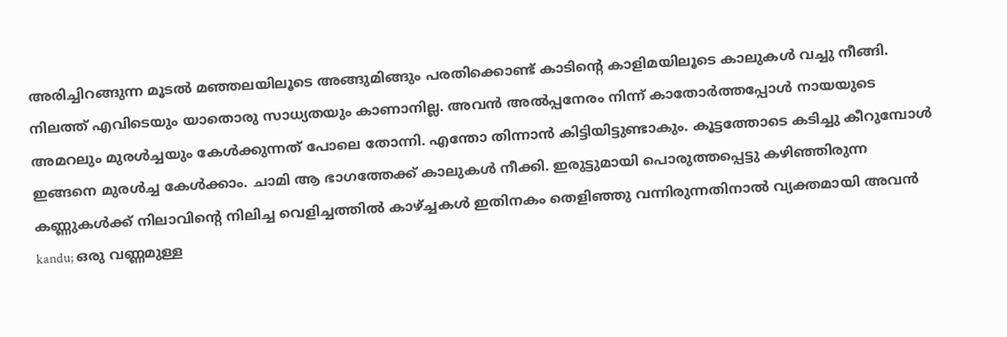അരിച്ചിറങ്ങുന്ന മൂടൽ മഞ്ഞലയിലൂടെ അങ്ങുമിങ്ങും പരതിക്കൊണ്ട് കാടിന്റെ കാളിമയിലൂടെ കാലുകൾ വച്ചു നീങ്ങി. നിലത്ത് എവിടെയും യാതൊരു സാധ്യതയും കാണാനില്ല. അവൻ അൽപ്പനേരം നിന്ന് കാതോർത്തപ്പോൾ നായയുടെ അമറലും മുരൾച്ചയും കേൾക്കുന്നത് പോലെ തോന്നി. എന്തോ തിന്നാൻ കിട്ടിയിട്ടുണ്ടാകും. കൂട്ടത്തോടെ കടിച്ചു കീറുമ്പോൾ ഇങ്ങനെ മുരൾച്ച കേൾക്കാം. ചാമി ആ ഭാഗത്തേക്ക്‌ കാലുകൾ നീക്കി. ഇരുട്ടുമായി പൊരുത്തപ്പെട്ടു കഴിഞ്ഞിരുന്ന കണ്ണുകൾക്ക് നിലാവിന്റെ നിലിച്ച വെളിച്ചത്തിൽ കാഴ്ച്ചകൾ ഇതിനകം തെളിഞ്ഞു വന്നിരുന്നതിനാൽ വ്യക്തമായി അവൻ kandu; ഒരു വണ്ണമുള്ള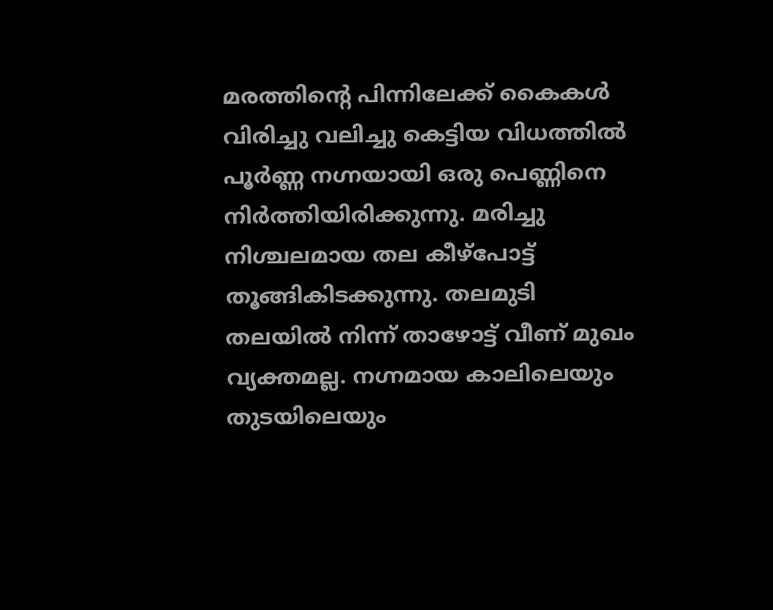മരത്തിന്റെ പിന്നിലേക്ക് കൈകൾ വിരിച്ചു വലിച്ചു കെട്ടിയ വിധത്തിൽ പൂർണ്ണ നഗ്നയായി ഒരു പെണ്ണിനെ നിർത്തിയിരിക്കുന്നു. മരിച്ചു നിശ്ചലമായ തല കീഴ്പോട്ട് തൂങ്ങികിടക്കുന്നു. തലമുടി തലയിൽ നിന്ന് താഴോട്ട് വീണ് മുഖം വ്യക്തമല്ല. നഗ്നമായ കാലിലെയും തുടയിലെയും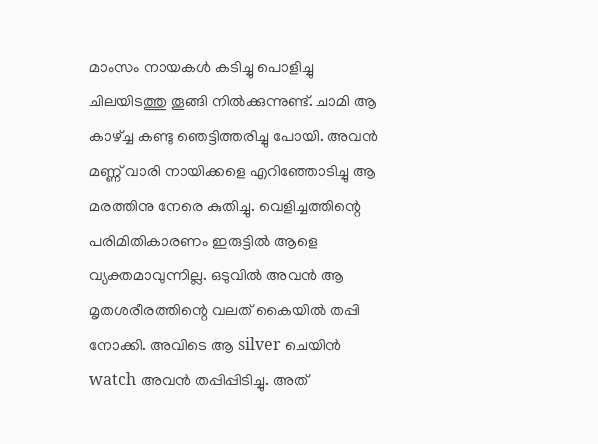മാംസം നായകൾ കടിച്ചു പൊളിച്ചു ചിലയിടത്തു തൂങ്ങി നിൽക്കുന്നുണ്ട്. ചാമി ആ കാഴ്ച്ച കണ്ടു ഞെട്ടിത്തരിച്ചു പോയി. അവൻ മണ്ണ് വാരി നായിക്കളെ എറിഞ്ഞോടിച്ചു ആ മരത്തിനു നേരെ കുതിച്ചു. വെളിച്ചത്തിന്റെ പരിമിതികാരണം ഇരുട്ടിൽ ആളെ വ്യക്തമാവുന്നില്ല. ഒടുവിൽ അവൻ ആ മൃതശരീരത്തിന്റെ വലത് കൈയിൽ തപ്പി നോക്കി. അവിടെ ആ silver ചെയിൻ watch അവൻ തപ്പിപ്പിടിച്ചു. അത്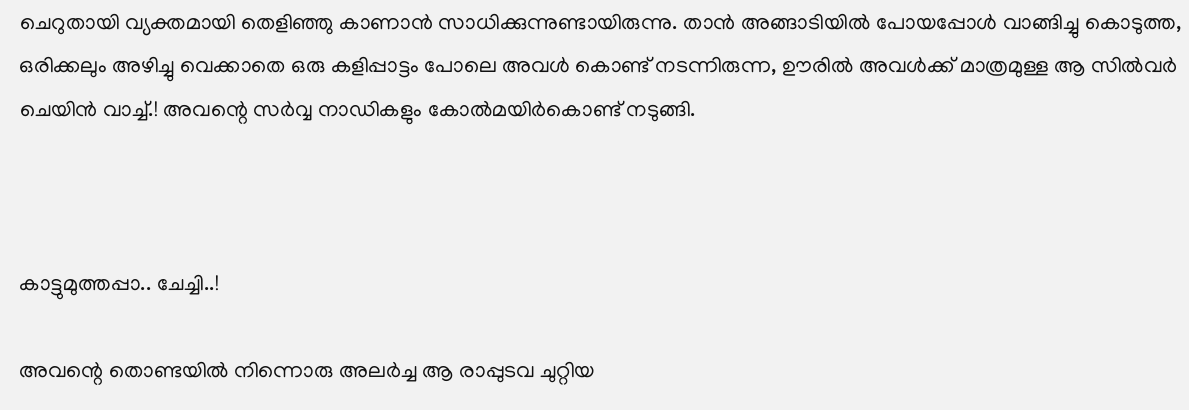ചെറുതായി വ്യക്തമായി തെളിഞ്ഞു കാണാൻ സാധിക്കുന്നുണ്ടായിരുന്നു. താൻ അങ്ങാടിയിൽ പോയപ്പോൾ വാങ്ങിച്ചു കൊടുത്ത, ഒരിക്കലും അഴിച്ചു വെക്കാതെ ഒരു കളിപ്പാട്ടം പോലെ അവൾ കൊണ്ട് നടന്നിരുന്ന, ഊരിൽ അവൾക്ക് മാത്രമുള്ള ആ സിൽവർ ചെയിൻ വാച്ച്.! അവന്റെ സർവ്വ നാഡികളും കോൽമയിർകൊണ്ട് നടുങ്ങി.



കാട്ടുമുത്തപ്പാ.. ചേച്ചി..!

അവന്റെ തൊണ്ടയിൽ നിന്നൊരു അലർച്ച ആ രാപ്പുടവ ചുറ്റിയ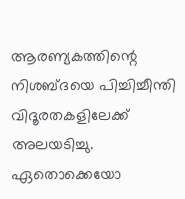ആരണ്യകത്തിന്റെ നിശബ്ദയെ പിച്ചിച്ചീന്തി വിദൂരതകളിലേക്ക് അലയടിച്ചു. ഏതൊക്കെയോ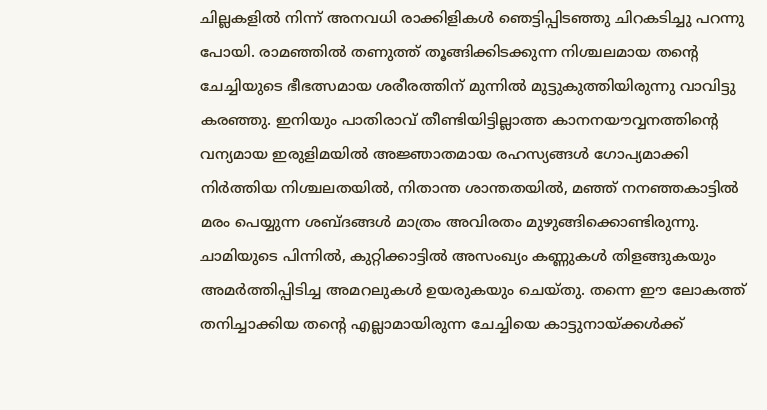ചില്ലകളിൽ നിന്ന് അനവധി രാക്കിളികൾ ഞെട്ടിപ്പിടഞ്ഞു ചിറകടിച്ചു പറന്നു പോയി. രാമഞ്ഞിൽ തണുത്ത്‌ തൂങ്ങിക്കിടക്കുന്ന നിശ്ചലമായ തന്റെ ചേച്ചിയുടെ ഭീഭത്സമായ ശരീരത്തിന് മുന്നിൽ മുട്ടുകുത്തിയിരുന്നു വാവിട്ടു കരഞ്ഞു. ഇനിയും പാതിരാവ് തീണ്ടിയിട്ടില്ലാത്ത കാനനയൗവ്വനത്തിന്റെ വന്യമായ ഇരുളിമയിൽ അജ്ഞാതമായ രഹസ്യങ്ങൾ ഗോപ്യമാക്കി നിർത്തിയ നിശ്ചലതയിൽ, നിതാന്ത ശാന്തതയിൽ, മഞ്ഞ് നനഞ്ഞകാട്ടിൽ മരം പെയ്യുന്ന ശബ്ദങ്ങൾ മാത്രം അവിരതം മുഴുങ്ങിക്കൊണ്ടിരുന്നു. ചാമിയുടെ പിന്നിൽ, കുറ്റിക്കാട്ടിൽ അസംഖ്യം കണ്ണുകൾ തിളങ്ങുകയും അമർത്തിപ്പിടിച്ച അമറലുകൾ ഉയരുകയും ചെയ്തു. തന്നെ ഈ ലോകത്ത് തനിച്ചാക്കിയ തന്റെ എല്ലാമായിരുന്ന ചേച്ചിയെ കാട്ടുനായ്ക്കൾക്ക്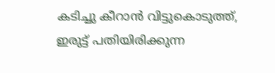കടിച്ചു കീറാൻ വിട്ടുകൊടുത്ത്, ഇരുട്ട് പതിയിരിക്കുന്ന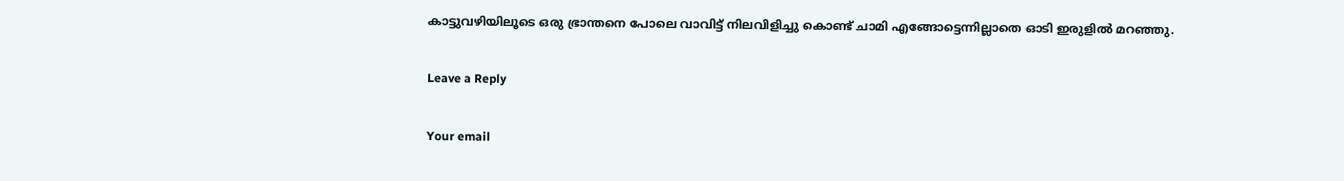കാട്ടുവഴിയിലൂടെ ഒരു ഭ്രാന്തനെ പോലെ വാവിട്ട് നിലവിളിച്ചു കൊണ്ട് ചാമി എങ്ങോട്ടെന്നില്ലാതെ ഓടി ഇരുളിൽ മറഞ്ഞു.

Leave a Reply

Your email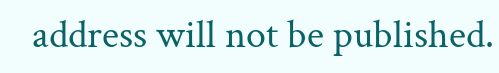address will not be published.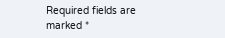Required fields are marked *